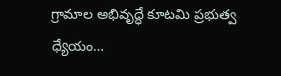గ్రామాల అభివృద్ధే కూటమి ప్రభుత్వ ధ్యేయం…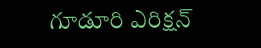గూడూరి ఎరిక్షన్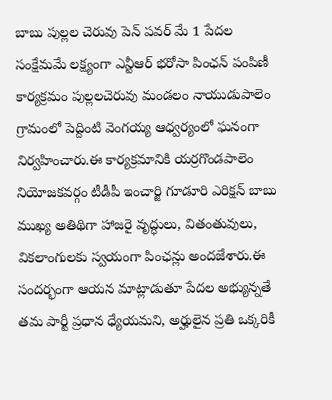బాబు పుల్లల చెరువు పెన్ పవర్ మే 1 పేదల సంక్షేమమే లక్ష్యంగా ఎన్టీఆర్ భరోసా పింఛన్ పంపిణీ కార్యక్రమం పుల్లలచెరువు మండలం నాయుడుపాలెం గ్రామంలో పెద్దింటి వెంగయ్య ఆధ్వర్యంలో ఘనంగా నిర్వహించారు.ఈ కార్యక్రమానికి యర్రగొండపాలెం నియోజకవర్గం టీడీపీ ఇంచార్జి గూడూరి ఎరిక్షన్ బాబు ముఖ్య అతిథిగా హాజరై వృద్ధులు, వితంతువులు, వికలాంగులకు స్వయంగా పింఛన్లు అందజేశారు.ఈ సందర్భంగా ఆయన మాట్లాడుతూ పేదల అభ్యున్నతే తమ పార్టీ ప్రధాన ధ్యేయమని, అర్హులైన ప్రతి ఒక్కరికీ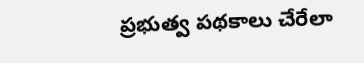ప్రభుత్వ పథకాలు చేరేలా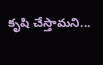కృషి చేస్తామని...